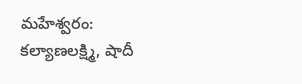మహేశ్వరం: కల్యాణలక్ష్మి, షాదీ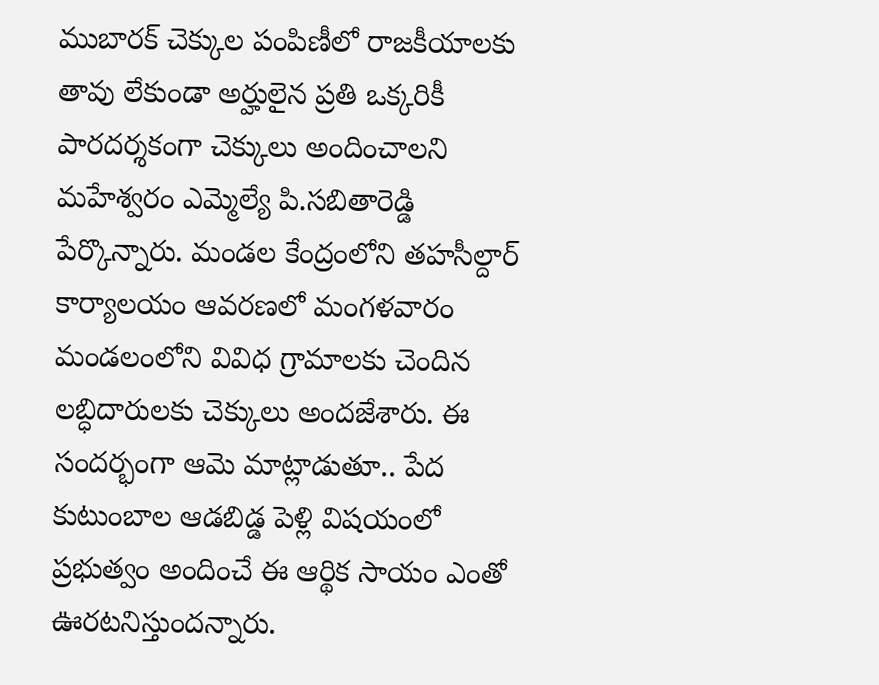ముబారక్ చెక్కుల పంపిణీలో రాజకీయాలకు తావు లేకుండా అర్హులైన ప్రతి ఒక్కరికీ పారదర్శకంగా చెక్కులు అందించాలని మహేశ్వరం ఎమ్మెల్యే పి.సబితారెడ్డి పేర్కొన్నారు. మండల కేంద్రంలోని తహసీల్దార్ కార్యాలయం ఆవరణలో మంగళవారం మండలంలోని వివిధ గ్రామాలకు చెందిన లబ్ధిదారులకు చెక్కులు అందజేశారు. ఈ సందర్భంగా ఆమె మాట్లాడుతూ.. పేద కుటుంబాల ఆడబిడ్డ పెళ్లి విషయంలో ప్రభుత్వం అందించే ఈ ఆర్థిక సాయం ఎంతో ఊరటనిస్తుందన్నారు.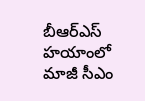బీఆర్ఎస్ హయాంలో మాజీ సీఎం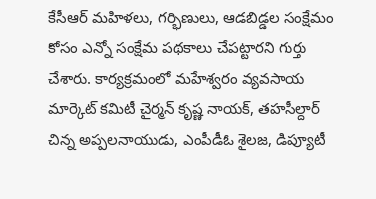కేసీఆర్ మహిళలు, గర్భిణులు, ఆడబిడ్డల సంక్షేమం కోసం ఎన్నో సంక్షేమ పథకాలు చేపట్టారని గుర్తు చేశారు. కార్యక్రమంలో మహేశ్వరం వ్యవసాయ మార్కెట్ కమిటీ చైర్మన్ కృష్ణ నాయక్, తహసీల్దార్ చిన్న అప్పలనాయుడు, ఎంపీడీఓ శైలజ, డిప్యూటీ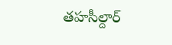తహసీల్దార్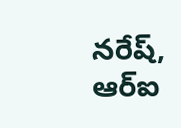నరేష్, ఆర్ఐ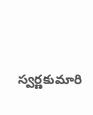స్వర్ణకుమారి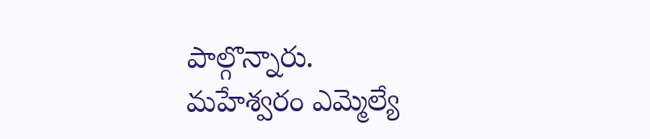పాల్గొన్నారు.
మహేశ్వరం ఎమ్మెల్యే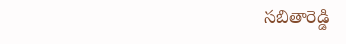సబితారెడ్డి